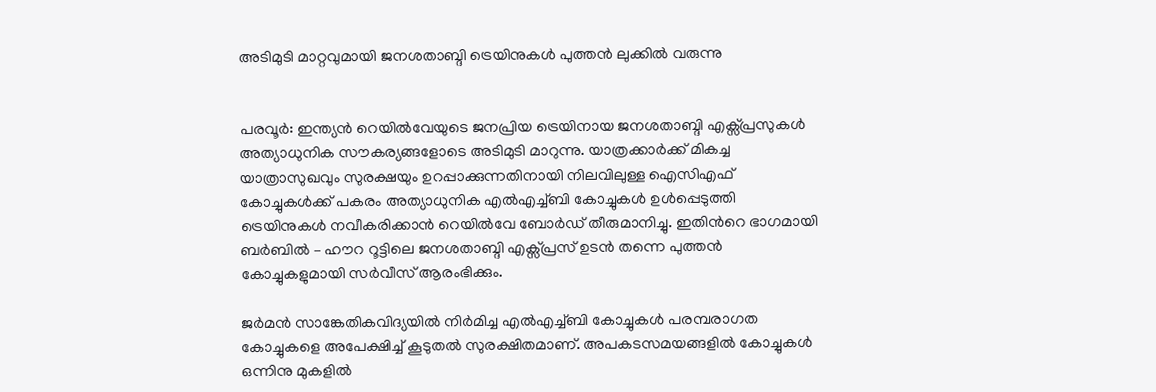അടിമുടി മാറ്റവുമായി ജനശതാബ്ദി ട്രെയിനുകൾ പുത്തൻ ലുക്കിൽ വരുന്നു


പരവൂർ: ഇന്ത്യൻ റെയിൽവേയുടെ ജനപ്രിയ ട്രെയിനായ ജനശതാബ്ദി എക്സ്പ്രസുകൾ അത്യാധുനിക സൗകര്യങ്ങളോടെ അടിമുടി മാറുന്നു. യാത്രക്കാർക്ക് മികച്ച യാത്രാസുഖവും സുരക്ഷയും ഉറപ്പാക്കുന്നതിനായി നിലവിലുള്ള ഐസിഎഫ് കോച്ചുകൾക്ക് പകരം അത്യാധുനിക എൽഎച്ച്ബി കോച്ചുകൾ ഉൾപ്പെടുത്തി ട്രെയിനുകൾ നവീകരിക്കാൻ റെയിൽവേ ബോർഡ് തീരുമാനിച്ചു. ഇതിന്‍റെ ഭാഗമായി ബർബിൽ – ഹൗറ റൂട്ടിലെ ജനശതാബ്ദി എക്സ്പ്രസ് ഉടൻ തന്നെ പുത്തൻ കോച്ചുകളുമായി സർവീസ് ആരംഭിക്കും.

ജർമൻ സാങ്കേതികവിദ്യയിൽ നിർമിച്ച എൽഎച്ച്ബി കോച്ചുകൾ പരമ്പരാഗത കോച്ചുകളെ അപേക്ഷിച്ച് കൂടുതൽ സുരക്ഷിതമാണ്. അപകടസമയങ്ങളിൽ കോച്ചുകൾ ഒന്നിനു മുകളിൽ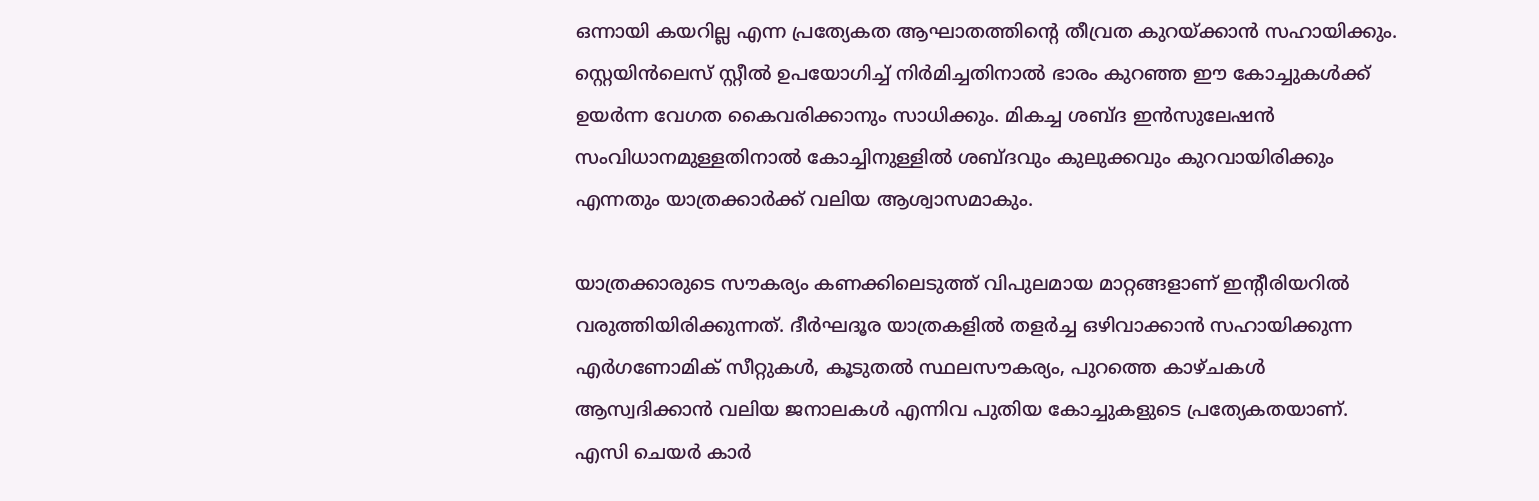ഒന്നായി കയറില്ല എന്ന പ്രത്യേകത ആഘാതത്തിന്റെ തീവ്രത കുറയ്ക്കാൻ സഹായിക്കും. സ്റ്റെയിൻലെസ് സ്റ്റീൽ ഉപയോഗിച്ച് നിർമിച്ചതിനാൽ ഭാരം കുറഞ്ഞ ഈ കോച്ചുകൾക്ക് ഉയർന്ന വേഗത കൈവരിക്കാനും സാധിക്കും. മികച്ച ശബ്ദ ഇൻസുലേഷൻ സംവിധാനമുള്ളതിനാൽ കോച്ചിനുള്ളിൽ ശബ്ദവും കുലുക്കവും കുറവായിരിക്കും എന്നതും യാത്രക്കാർക്ക് വലിയ ആശ്വാസമാകും.

യാത്രക്കാരുടെ സൗകര്യം കണക്കിലെടുത്ത് വിപുലമായ മാറ്റങ്ങളാണ് ഇന്‍റീരിയറിൽ വരുത്തിയിരിക്കുന്നത്. ദീർഘദൂര യാത്രകളിൽ തളർച്ച ഒഴിവാക്കാൻ സഹായിക്കുന്ന എർഗണോമിക് സീറ്റുകൾ, കൂടുതൽ സ്ഥലസൗകര്യം, പുറത്തെ കാഴ്ചകൾ ആസ്വദിക്കാൻ വലിയ ജനാലകൾ എന്നിവ പുതിയ കോച്ചുകളുടെ പ്രത്യേകതയാണ്. എസി ചെയർ കാർ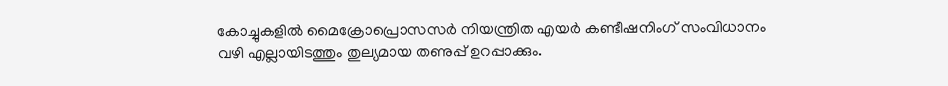കോച്ചുകളിൽ മൈക്രോപ്രൊസസർ നിയന്ത്രിത എയർ കണ്ടീഷനിംഗ് സംവിധാനം വഴി എല്ലായിടത്തും തുല്യമായ തണുപ്പ് ഉറപ്പാക്കും.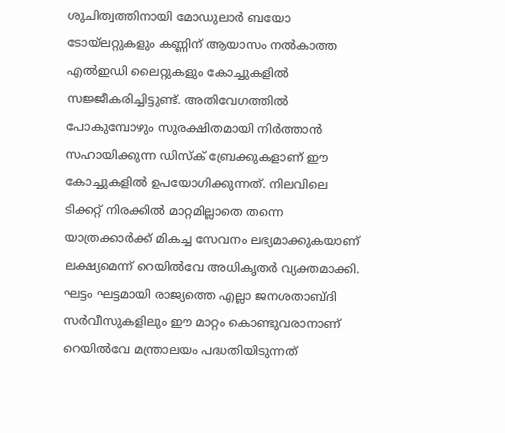ശുചിത്വത്തിനായി മോഡുലാർ ബയോ ടോയ്‌ലറ്റുകളും കണ്ണിന് ആയാസം നൽകാത്ത എൽഇഡി ലൈറ്റുകളും കോച്ചുകളിൽ സജ്ജീകരിച്ചിട്ടുണ്ട്. അതിവേഗത്തിൽ പോകുമ്പോഴും സുരക്ഷിതമായി നിർത്താൻ സഹായിക്കുന്ന ഡിസ്ക് ബ്രേക്കുകളാണ് ഈ കോച്ചുകളിൽ ഉപയോഗിക്കുന്നത്. നിലവിലെ ടിക്കറ്റ് നിരക്കിൽ മാറ്റമില്ലാതെ തന്നെ യാത്രക്കാർക്ക് മികച്ച സേവനം ലഭ്യമാക്കുകയാണ് ലക്ഷ്യമെന്ന് റെയിൽവേ അധികൃതർ വ്യക്തമാക്കി. ഘട്ടം ഘട്ടമായി രാജ്യത്തെ എല്ലാ ജനശതാബ്ദി സർവീസുകളിലും ഈ മാറ്റം കൊണ്ടുവരാനാണ് റെയിൽവേ മന്ത്രാലയം പദ്ധതിയിടുന്നത്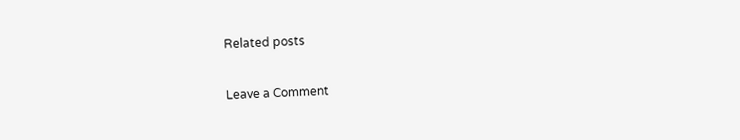Related posts

Leave a Comment